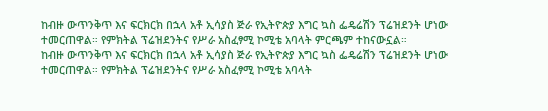ከብዙ ውጥንቅጥ እና ፍርክርክ በኋላ አቶ ኢሳያስ ጅራ የኢትዮጵያ እግር ኳስ ፌዴሬሽን ፕሬዝደንት ሆነው ተመርጠዋል። የምክትል ፕሬዝደንትና የሥራ አስፈፃሚ ኮሚቴ አባላት ምርጫም ተከናውኗል።
ከብዙ ውጥንቅጥ እና ፍርክርክ በኋላ አቶ ኢሳያስ ጅራ የኢትዮጵያ እግር ኳስ ፌዴሬሽን ፕሬዝደንት ሆነው ተመርጠዋል። የምክትል ፕሬዝደንትና የሥራ አስፈፃሚ ኮሚቴ አባላት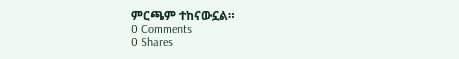ምርጫም ተከናውኗል።
0 Comments
0 Shares